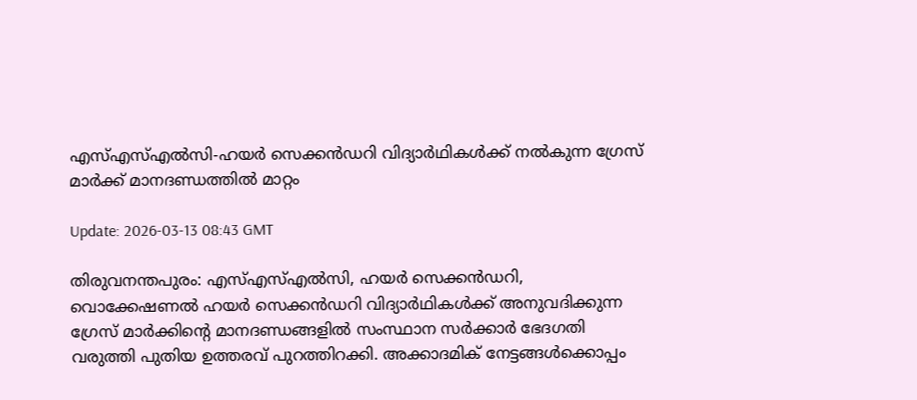എസ്എസ്എല്‍സി-ഹയര്‍ സെക്കന്‍ഡറി വിദ്യാര്‍ഥികള്‍ക്ക് നല്‍കുന്ന ഗ്രേസ് മാര്‍ക്ക് മാനദണ്ഡത്തില്‍ മാറ്റം

Update: 2026-03-13 08:43 GMT

തിരുവനന്തപുരം: എസ്എസ്എല്‍സി, ഹയര്‍ സെക്കന്‍ഡറി, വൊക്കേഷണല്‍ ഹയര്‍ സെക്കന്‍ഡറി വിദ്യാര്‍ഥികള്‍ക്ക് അനുവദിക്കുന്ന ഗ്രേസ് മാര്‍ക്കിന്റെ മാനദണ്ഡങ്ങളില്‍ സംസ്ഥാന സര്‍ക്കാര്‍ ഭേദഗതി വരുത്തി പുതിയ ഉത്തരവ് പുറത്തിറക്കി. അക്കാദമിക് നേട്ടങ്ങള്‍ക്കൊപ്പം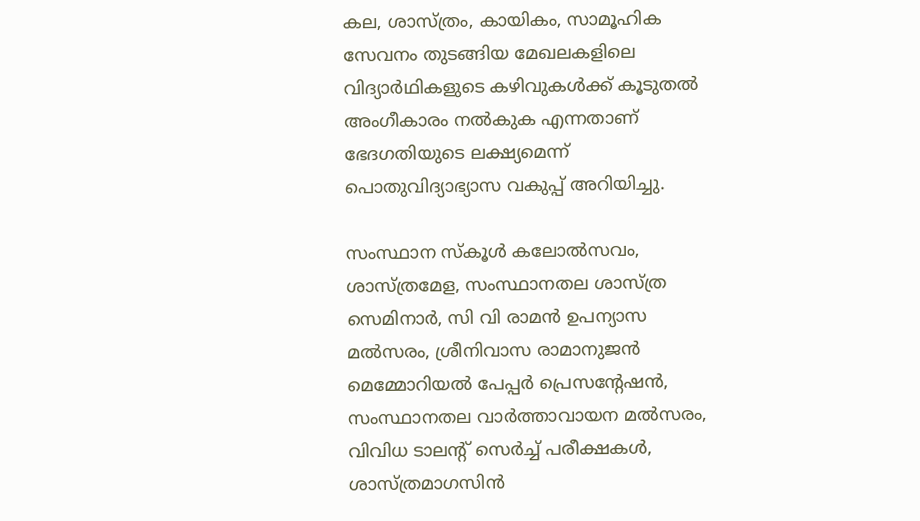കല, ശാസ്ത്രം, കായികം, സാമൂഹിക സേവനം തുടങ്ങിയ മേഖലകളിലെ വിദ്യാര്‍ഥികളുടെ കഴിവുകള്‍ക്ക് കൂടുതല്‍ അംഗീകാരം നല്‍കുക എന്നതാണ് ഭേദഗതിയുടെ ലക്ഷ്യമെന്ന് പൊതുവിദ്യാഭ്യാസ വകുപ്പ് അറിയിച്ചു.

സംസ്ഥാന സ്‌കൂള്‍ കലോല്‍സവം, ശാസ്ത്രമേള, സംസ്ഥാനതല ശാസ്ത്ര സെമിനാര്‍, സി വി രാമന്‍ ഉപന്യാസ മല്‍സരം, ശ്രീനിവാസ രാമാനുജന്‍ മെമ്മോറിയല്‍ പേപ്പര്‍ പ്രെസന്റേഷന്‍, സംസ്ഥാനതല വാര്‍ത്താവായന മല്‍സരം, വിവിധ ടാലന്റ് സെര്‍ച്ച് പരീക്ഷകള്‍, ശാസ്ത്രമാഗസിന്‍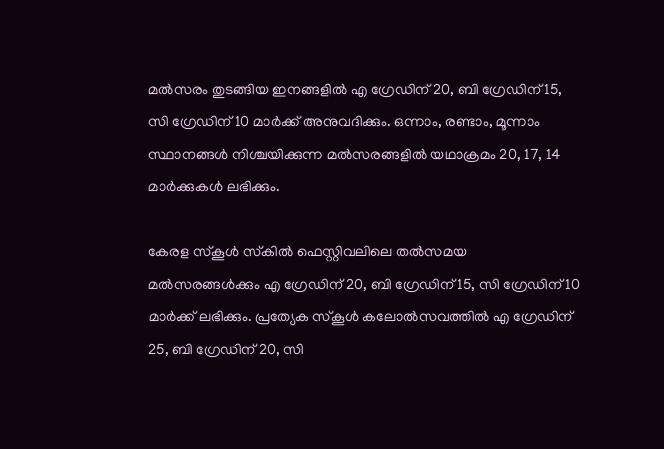മല്‍സരം തുടങ്ങിയ ഇനങ്ങളില്‍ എ ഗ്രേഡിന് 20, ബി ഗ്രേഡിന് 15, സി ഗ്രേഡിന് 10 മാര്‍ക്ക് അനുവദിക്കും. ഒന്നാം, രണ്ടാം, മൂന്നാം സ്ഥാനങ്ങള്‍ നിശ്ചയിക്കുന്ന മല്‍സരങ്ങളില്‍ യഥാക്രമം 20, 17, 14 മാര്‍ക്കുകള്‍ ലഭിക്കും.

കേരള സ്‌കൂള്‍ സ്‌കില്‍ ഫെസ്റ്റിവലിലെ തല്‍സമയ മല്‍സരങ്ങള്‍ക്കും എ ഗ്രേഡിന് 20, ബി ഗ്രേഡിന് 15, സി ഗ്രേഡിന് 10 മാര്‍ക്ക് ലഭിക്കും. പ്രത്യേക സ്‌കൂള്‍ കലോല്‍സവത്തില്‍ എ ഗ്രേഡിന് 25, ബി ഗ്രേഡിന് 20, സി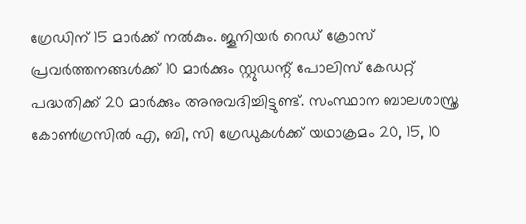ഗ്രേഡിന് 15 മാര്‍ക്ക് നല്‍കും. ജൂനിയര്‍ റെഡ് ക്രോസ് പ്രവര്‍ത്തനങ്ങള്‍ക്ക് 10 മാര്‍ക്കും സ്റ്റുഡന്റ് പോലിസ് കേഡറ്റ് പദ്ധതിക്ക് 20 മാര്‍ക്കും അനുവദിച്ചിട്ടുണ്ട്. സംസ്ഥാന ബാലശാസ്ത്ര കോണ്‍ഗ്രസില്‍ എ, ബി, സി ഗ്രേഡുകള്‍ക്ക് യഥാക്രമം 20, 15, 10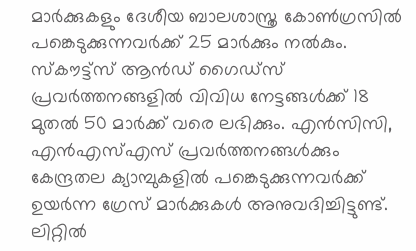മാര്‍ക്കുകളും ദേശീയ ബാലശാസ്ത്ര കോണ്‍ഗ്രസില്‍ പങ്കെടുക്കുന്നവര്‍ക്ക് 25 മാര്‍ക്കും നല്‍കും. സ്‌കൗട്ട്‌സ് ആന്‍ഡ് ഗൈഡ്‌സ് പ്രവര്‍ത്തനങ്ങളില്‍ വിവിധ നേട്ടങ്ങള്‍ക്ക് 18 മുതല്‍ 50 മാര്‍ക്ക് വരെ ലഭിക്കും. എന്‍സിസി, എന്‍എസ്എസ് പ്രവര്‍ത്തനങ്ങള്‍ക്കും കേന്ദ്രതല ക്യാമ്പുകളില്‍ പങ്കെടുക്കുന്നവര്‍ക്ക് ഉയര്‍ന്ന ഗ്രേസ് മാര്‍ക്കുകള്‍ അനുവദിച്ചിട്ടുണ്ട്. ലിറ്റില്‍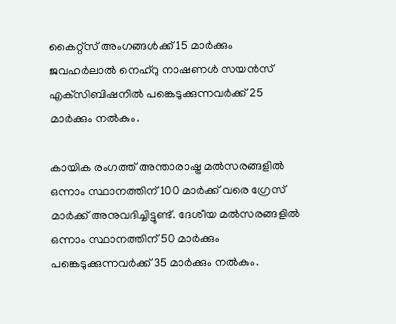കൈറ്റ്‌സ് അംഗങ്ങള്‍ക്ക് 15 മാര്‍ക്കും ജവഹര്‍ലാല്‍ നെഹ്‌റു നാഷണള്‍ സയന്‍സ് എക്‌സിബിഷനില്‍ പങ്കെടുക്കുന്നവര്‍ക്ക് 25 മാര്‍ക്കും നല്‍കും.

കായിക രംഗത്ത് അന്താരാഷ്ട്ര മല്‍സരങ്ങളില്‍ ഒന്നാം സ്ഥാനത്തിന് 100 മാര്‍ക്ക് വരെ ഗ്രേസ് മാര്‍ക്ക് അനുവദിച്ചിട്ടുണ്ട്. ദേശീയ മല്‍സരങ്ങളില്‍ ഒന്നാം സ്ഥാനത്തിന് 50 മാര്‍ക്കും പങ്കെടുക്കുന്നവര്‍ക്ക് 35 മാര്‍ക്കും നല്‍കും.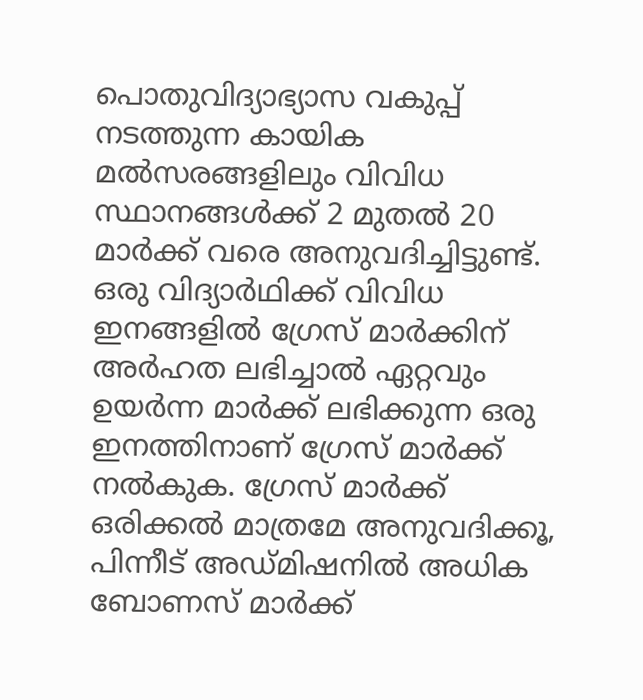പൊതുവിദ്യാഭ്യാസ വകുപ്പ് നടത്തുന്ന കായിക മല്‍സരങ്ങളിലും വിവിധ സ്ഥാനങ്ങള്‍ക്ക് 2 മുതല്‍ 20 മാര്‍ക്ക് വരെ അനുവദിച്ചിട്ടുണ്ട്. ഒരു വിദ്യാര്‍ഥിക്ക് വിവിധ ഇനങ്ങളില്‍ ഗ്രേസ് മാര്‍ക്കിന് അര്‍ഹത ലഭിച്ചാല്‍ ഏറ്റവും ഉയര്‍ന്ന മാര്‍ക്ക് ലഭിക്കുന്ന ഒരു ഇനത്തിനാണ് ഗ്രേസ് മാര്‍ക്ക് നല്‍കുക. ഗ്രേസ് മാര്‍ക്ക് ഒരിക്കല്‍ മാത്രമേ അനുവദിക്കൂ, പിന്നീട് അഡ്മിഷനില്‍ അധിക ബോണസ് മാര്‍ക്ക്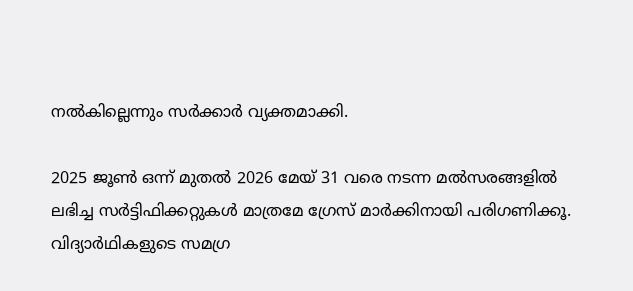നല്‍കില്ലെന്നും സര്‍ക്കാര്‍ വ്യക്തമാക്കി.

2025 ജൂണ്‍ ഒന്ന് മുതല്‍ 2026 മേയ് 31 വരെ നടന്ന മല്‍സരങ്ങളില്‍ ലഭിച്ച സര്‍ട്ടിഫിക്കറ്റുകള്‍ മാത്രമേ ഗ്രേസ് മാര്‍ക്കിനായി പരിഗണിക്കൂ. വിദ്യാര്‍ഥികളുടെ സമഗ്ര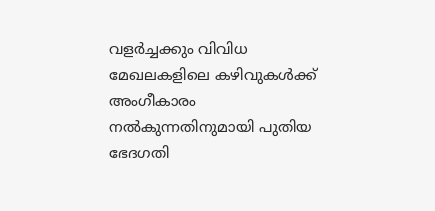വളര്‍ച്ചക്കും വിവിധ മേഖലകളിലെ കഴിവുകള്‍ക്ക് അംഗീകാരം നല്‍കുന്നതിനുമായി പുതിയ ഭേദഗതി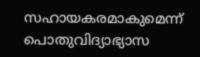സഹായകരമാകുമെന്ന് പൊതുവിദ്യാഭ്യാസ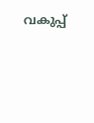വകുപ്പ്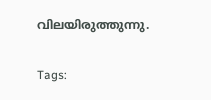വിലയിരുത്തുന്നു.

Tags: